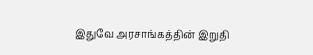இதுவே அரசாங்கத்தின் இறுதி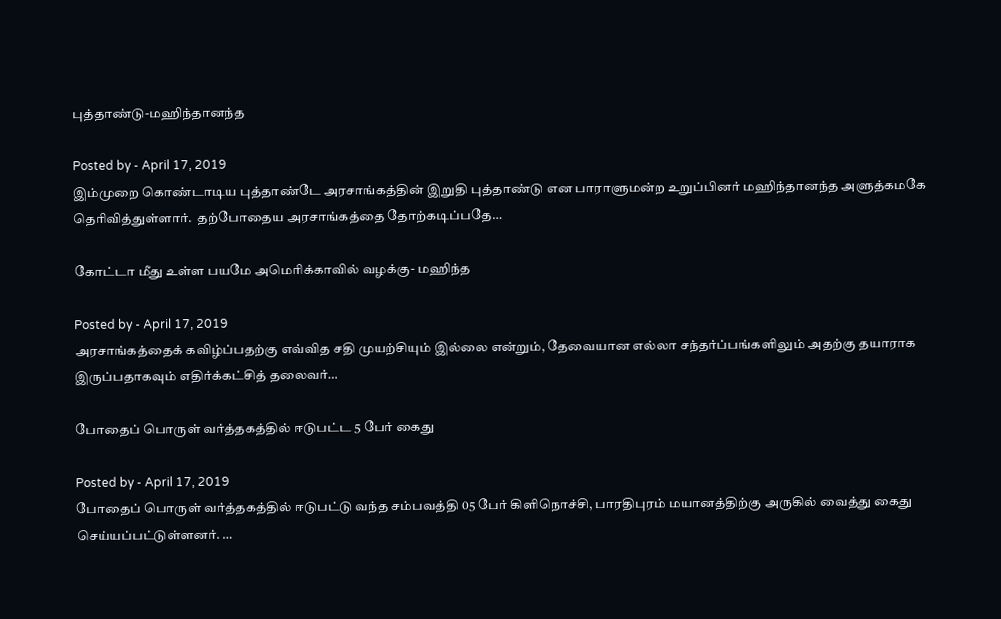புத்தாண்டு-மஹிந்தானந்த

Posted by - April 17, 2019
இம்முறை கொண்டாடிய புத்தாண்டே அரசாங்கத்தின் இறுதி புத்தாண்டு என பாராளுமன்ற உறுப்பினர் மஹிந்தானந்த அளுத்கமகே தெரிவித்துள்ளார்.  தற்போதைய அரசாங்கத்தை தோற்கடிப்பதே…

கோட்டா மீது உள்ள பயமே அமெரிக்காவில் வழக்கு- மஹிந்த

Posted by - April 17, 2019
அரசாங்கத்தைக் கவிழ்ப்பதற்கு எவ்வித சதி முயற்சியும் இல்லை என்றும், தேவையான எல்லா சந்தர்ப்பங்களிலும் அதற்கு தயாராக இருப்பதாகவும் எதிர்க்கட்சித் தலைவர்…

போதைப் பொருள் வர்த்தகத்தில் ஈடுபட்ட 5 பேர் கைது

Posted by - April 17, 2019
போதைப் பொருள் வர்த்தகத்தில் ஈடுபட்டு வந்த சம்பவத்தி 05 பேர் கிளிநொச்சி, பாரதிபுரம் மயானத்திற்கு அருகில் வைத்து கைது செய்யப்பட்டுள்ளனர். …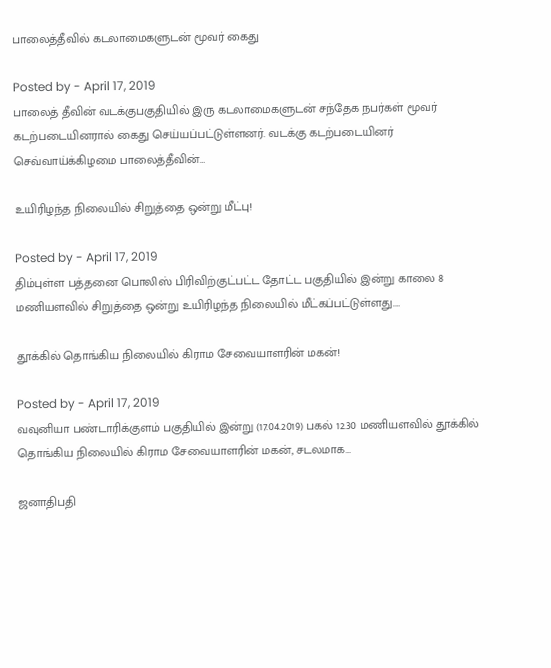பாலைத்தீவில் கடலாமைகளுடன் மூவர் கைது

Posted by - April 17, 2019
பாலைத் தீவின் வடக்குபகுதியில் இரு கடலாமைகளுடன் சந்தேக நபர்கள் மூவர் கடற்படையினரால் கைது செய்யப்பட்டுள்ளனர். வடக்கு கடற்படையினர் செவ்வாய்க்கிழமை பாலைத்தீவின்…

உயிரிழந்த நிலையில் சிறுத்தை ஒன்று மீட்பு!

Posted by - April 17, 2019
திம்புள்ள பத்தனை பொலிஸ் பிரிவிற்குட்பட்ட தோட்ட பகுதியில் இன்று காலை 8 மணியளவில் சிறுத்தை ஒன்று உயிரிழந்த நிலையில் மீட்கப்பட்டுள்ளது.…

தூக்கில் தொங்கிய நிலையில் கிராம சேவையாளரின் மகன்!

Posted by - April 17, 2019
வவுனியா பண்டாரிக்குளம் பகுதியில் இன்று (17.04.2019) பகல் 12.30 மணியளவில் தூக்கில் தொங்கிய நிலையில் கிராம சேவையாளரின் மகன், சடலமாக…

ஜனாதிபதி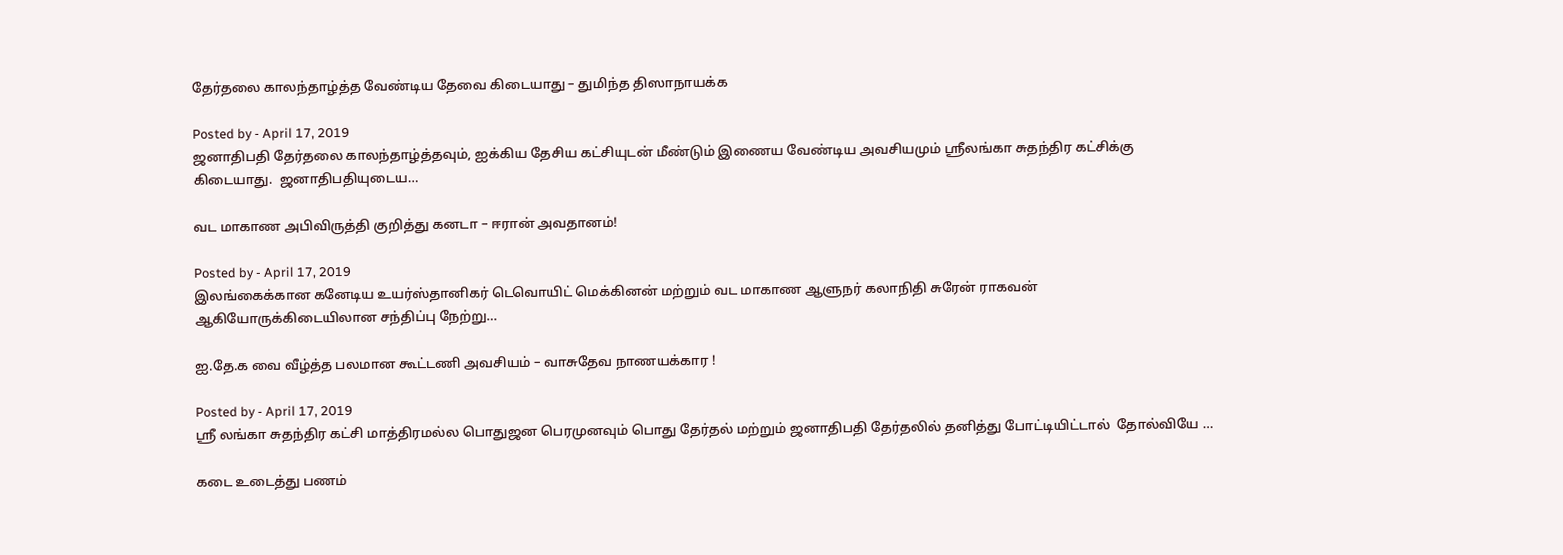தேர்தலை காலந்தாழ்த்த வேண்டிய தேவை கிடையாது – துமிந்த திஸாநாயக்க

Posted by - April 17, 2019
ஜனாதிபதி தேர்தலை காலந்தாழ்த்தவும், ஐக்கிய தேசிய கட்சியுடன் மீண்டும் இணைய வேண்டிய அவசியமும் ஸ்ரீலங்கா சுதந்திர கட்சிக்கு கிடையாது.  ஜனாதிபதியுடைய…

வட மாகாண அபிவிருத்தி குறித்து கனடா – ஈரான் அவதானம்!

Posted by - April 17, 2019
இலங்கைக்கான கனேடிய உயர்ஸ்தானிகர் டெவொயிட் மெக்கினன் மற்றும் வட மாகாண ஆளுநர் கலாநிதி சுரேன் ராகவன் ஆகியோருக்கிடையிலான சந்திப்பு நேற்று…

ஐ.தே.க வை வீழ்த்த பலமான கூட்டணி அவசியம் – வாசுதேவ நாணயக்கார !

Posted by - April 17, 2019
ஸ்ரீ லங்கா சுதந்திர கட்சி மாத்திரமல்ல பொதுஜன பெரமுனவும் பொது தேர்தல் மற்றும் ஜனாதிபதி தேர்தலில் தனித்து போட்டியிட்டால்  தோல்வியே …

கடை உடைத்து பணம்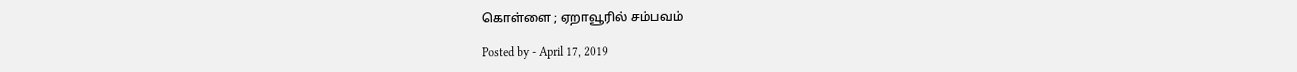கொள்ளை ; ஏறாவூரில் சம்பவம்

Posted by - April 17, 2019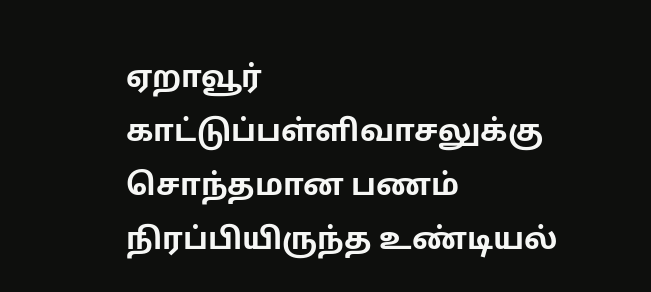ஏறாவூர் காட்டுப்பள்ளிவாசலுக்கு சொந்தமான பணம் நிரப்பியிருந்த உண்டியல்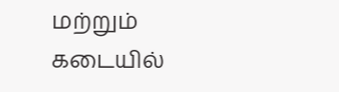மற்றும் கடையில்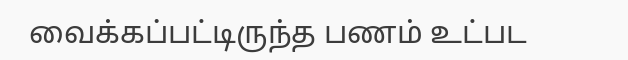வைக்கப்பட்டிருந்த பணம் உட்பட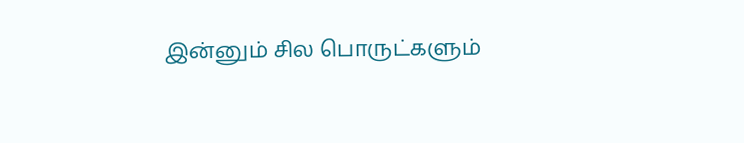இன்னும் சில பொருட்களும்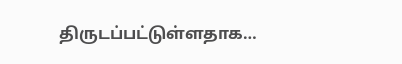திருடப்பட்டுள்ளதாக…